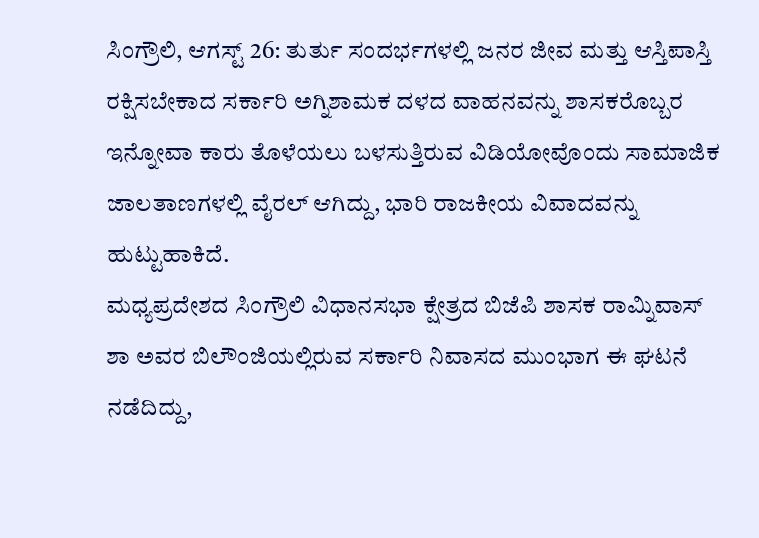ಸಿಂಗ್ರೌಲಿ, ಆಗಸ್ಟ್ 26: ತುರ್ತು ಸಂದರ್ಭಗಳಲ್ಲಿ ಜನರ ಜೀವ ಮತ್ತು ಆಸ್ತಿಪಾಸ್ತಿ ರಕ್ಷಿಸಬೇಕಾದ ಸರ್ಕಾರಿ ಅಗ್ನಿಶಾಮಕ ದಳದ ವಾಹನವನ್ನು ಶಾಸಕರೊಬ್ಬರ ಇನ್ನೋವಾ ಕಾರು ತೊಳೆಯಲು ಬಳಸುತ್ತಿರುವ ವಿಡಿಯೋವೊಂದು ಸಾಮಾಜಿಕ ಜಾಲತಾಣಗಳಲ್ಲಿ ವೈರಲ್ ಆಗಿದ್ದು, ಭಾರಿ ರಾಜಕೀಯ ವಿವಾದವನ್ನು ಹುಟ್ಟುಹಾಕಿದೆ.
ಮಧ್ಯಪ್ರದೇಶದ ಸಿಂಗ್ರೌಲಿ ವಿಧಾನಸಭಾ ಕ್ಷೇತ್ರದ ಬಿಜೆಪಿ ಶಾಸಕ ರಾಮ್ನಿವಾಸ್ ಶಾ ಅವರ ಬಿಲೌಂಜಿಯಲ್ಲಿರುವ ಸರ್ಕಾರಿ ನಿವಾಸದ ಮುಂಭಾಗ ಈ ಘಟನೆ ನಡೆದಿದ್ದು,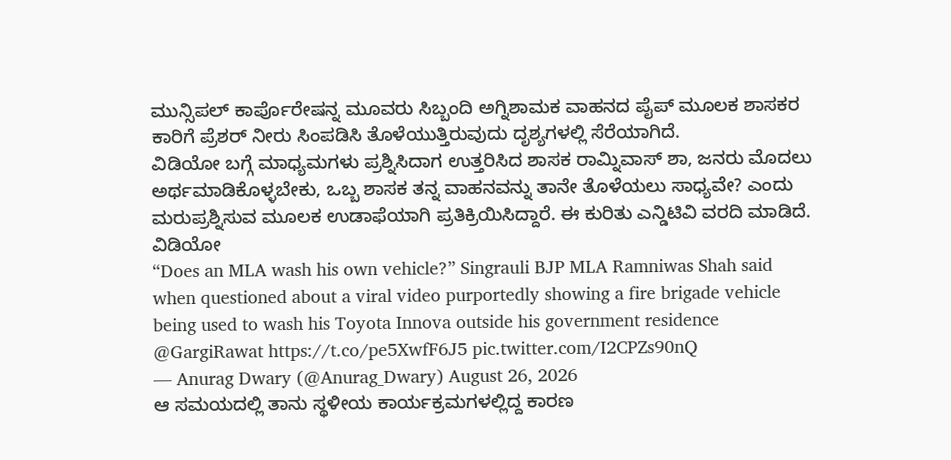ಮುನ್ಸಿಪಲ್ ಕಾರ್ಪೊರೇಷನ್ನ ಮೂವರು ಸಿಬ್ಬಂದಿ ಅಗ್ನಿಶಾಮಕ ವಾಹನದ ಪೈಪ್ ಮೂಲಕ ಶಾಸಕರ ಕಾರಿಗೆ ಪ್ರೆಶರ್ ನೀರು ಸಿಂಪಡಿಸಿ ತೊಳೆಯುತ್ತಿರುವುದು ದೃಶ್ಯಗಳಲ್ಲಿ ಸೆರೆಯಾಗಿದೆ.
ವಿಡಿಯೋ ಬಗ್ಗೆ ಮಾಧ್ಯಮಗಳು ಪ್ರಶ್ನಿಸಿದಾಗ ಉತ್ತರಿಸಿದ ಶಾಸಕ ರಾಮ್ನಿವಾಸ್ ಶಾ, ಜನರು ಮೊದಲು ಅರ್ಥಮಾಡಿಕೊಳ್ಳಬೇಕು, ಒಬ್ಬ ಶಾಸಕ ತನ್ನ ವಾಹನವನ್ನು ತಾನೇ ತೊಳೆಯಲು ಸಾಧ್ಯವೇ? ಎಂದು ಮರುಪ್ರಶ್ನಿಸುವ ಮೂಲಕ ಉಡಾಫೆಯಾಗಿ ಪ್ರತಿಕ್ರಿಯಿಸಿದ್ದಾರೆ. ಈ ಕುರಿತು ಎನ್ಡಿಟಿವಿ ವರದಿ ಮಾಡಿದೆ.
ವಿಡಿಯೋ
“Does an MLA wash his own vehicle?” Singrauli BJP MLA Ramniwas Shah said when questioned about a viral video purportedly showing a fire brigade vehicle being used to wash his Toyota Innova outside his government residence @GargiRawat https://t.co/pe5XwfF6J5 pic.twitter.com/I2CPZs90nQ
— Anurag Dwary (@Anurag_Dwary) August 26, 2026
ಆ ಸಮಯದಲ್ಲಿ ತಾನು ಸ್ಥಳೀಯ ಕಾರ್ಯಕ್ರಮಗಳಲ್ಲಿದ್ದ ಕಾರಣ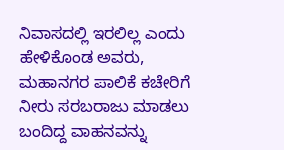ನಿವಾಸದಲ್ಲಿ ಇರಲಿಲ್ಲ ಎಂದು ಹೇಳಿಕೊಂಡ ಅವರು, ಮಹಾನಗರ ಪಾಲಿಕೆ ಕಚೇರಿಗೆ ನೀರು ಸರಬರಾಜು ಮಾಡಲು ಬಂದಿದ್ದ ವಾಹನವನ್ನು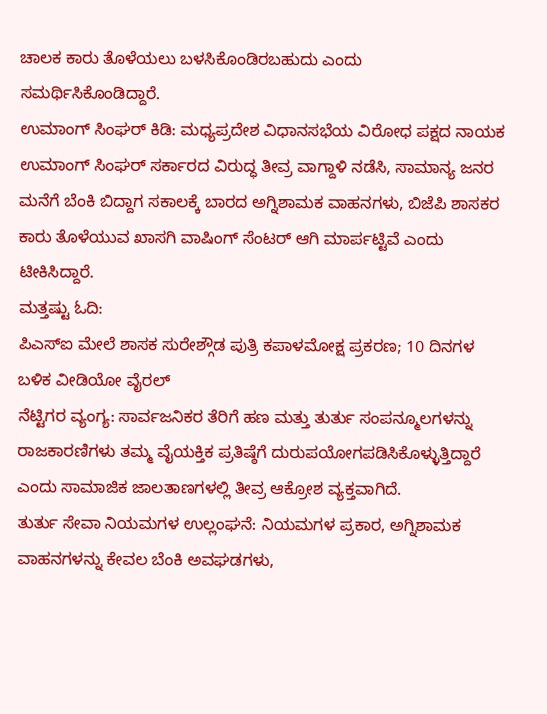ಚಾಲಕ ಕಾರು ತೊಳೆಯಲು ಬಳಸಿಕೊಂಡಿರಬಹುದು ಎಂದು ಸಮರ್ಥಿಸಿಕೊಂಡಿದ್ದಾರೆ.
ಉಮಾಂಗ್ ಸಿಂಘರ್ ಕಿಡಿ: ಮಧ್ಯಪ್ರದೇಶ ವಿಧಾನಸಭೆಯ ವಿರೋಧ ಪಕ್ಷದ ನಾಯಕ ಉಮಾಂಗ್ ಸಿಂಘರ್ ಸರ್ಕಾರದ ವಿರುದ್ಧ ತೀವ್ರ ವಾಗ್ದಾಳಿ ನಡೆಸಿ, ಸಾಮಾನ್ಯ ಜನರ ಮನೆಗೆ ಬೆಂಕಿ ಬಿದ್ದಾಗ ಸಕಾಲಕ್ಕೆ ಬಾರದ ಅಗ್ನಿಶಾಮಕ ವಾಹನಗಳು, ಬಿಜೆಪಿ ಶಾಸಕರ ಕಾರು ತೊಳೆಯುವ ಖಾಸಗಿ ವಾಷಿಂಗ್ ಸೆಂಟರ್ ಆಗಿ ಮಾರ್ಪಟ್ಟಿವೆ ಎಂದು ಟೀಕಿಸಿದ್ದಾರೆ.
ಮತ್ತಷ್ಟು ಓದಿ:
ಪಿಎಸ್ಐ ಮೇಲೆ ಶಾಸಕ ಸುರೇಶ್ಗೌಡ ಪುತ್ರಿ ಕಪಾಳಮೋಕ್ಷ ಪ್ರಕರಣ; 10 ದಿನಗಳ ಬಳಿಕ ವೀಡಿಯೋ ವೈರಲ್
ನೆಟ್ಟಿಗರ ವ್ಯಂಗ್ಯ: ಸಾರ್ವಜನಿಕರ ತೆರಿಗೆ ಹಣ ಮತ್ತು ತುರ್ತು ಸಂಪನ್ಮೂಲಗಳನ್ನು ರಾಜಕಾರಣಿಗಳು ತಮ್ಮ ವೈಯಕ್ತಿಕ ಪ್ರತಿಷ್ಠೆಗೆ ದುರುಪಯೋಗಪಡಿಸಿಕೊಳ್ಳುತ್ತಿದ್ದಾರೆ ಎಂದು ಸಾಮಾಜಿಕ ಜಾಲತಾಣಗಳಲ್ಲಿ ತೀವ್ರ ಆಕ್ರೋಶ ವ್ಯಕ್ತವಾಗಿದೆ.
ತುರ್ತು ಸೇವಾ ನಿಯಮಗಳ ಉಲ್ಲಂಘನೆ: ನಿಯಮಗಳ ಪ್ರಕಾರ, ಅಗ್ನಿಶಾಮಕ ವಾಹನಗಳನ್ನು ಕೇವಲ ಬೆಂಕಿ ಅವಘಡಗಳು,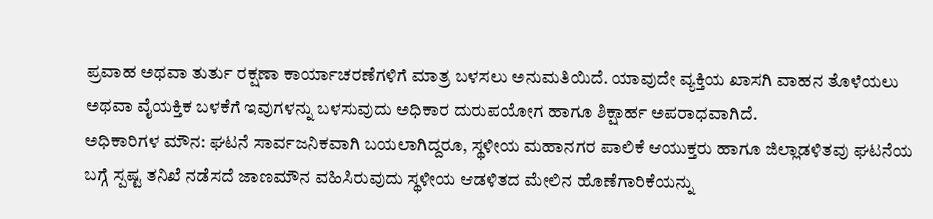ಪ್ರವಾಹ ಅಥವಾ ತುರ್ತು ರಕ್ಷಣಾ ಕಾರ್ಯಾಚರಣೆಗಳಿಗೆ ಮಾತ್ರ ಬಳಸಲು ಅನುಮತಿಯಿದೆ. ಯಾವುದೇ ವ್ಯಕ್ತಿಯ ಖಾಸಗಿ ವಾಹನ ತೊಳೆಯಲು ಅಥವಾ ವೈಯಕ್ತಿಕ ಬಳಕೆಗೆ ಇವುಗಳನ್ನು ಬಳಸುವುದು ಅಧಿಕಾರ ದುರುಪಯೋಗ ಹಾಗೂ ಶಿಕ್ಷಾರ್ಹ ಅಪರಾಧವಾಗಿದೆ.
ಅಧಿಕಾರಿಗಳ ಮೌನ: ಘಟನೆ ಸಾರ್ವಜನಿಕವಾಗಿ ಬಯಲಾಗಿದ್ದರೂ, ಸ್ಥಳೀಯ ಮಹಾನಗರ ಪಾಲಿಕೆ ಆಯುಕ್ತರು ಹಾಗೂ ಜಿಲ್ಲಾಡಳಿತವು ಘಟನೆಯ ಬಗ್ಗೆ ಸ್ಪಷ್ಟ ತನಿಖೆ ನಡೆಸದೆ ಜಾಣಮೌನ ವಹಿಸಿರುವುದು ಸ್ಥಳೀಯ ಆಡಳಿತದ ಮೇಲಿನ ಹೊಣೆಗಾರಿಕೆಯನ್ನು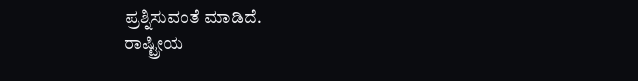ಪ್ರಶ್ನಿಸುವಂತೆ ಮಾಡಿದೆ.
ರಾಷ್ಟ್ರೀಯ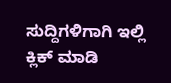ಸುದ್ದಿಗಳಿಗಾಗಿ ಇಲ್ಲಿ ಕ್ಲಿಕ್ ಮಾಡಿ